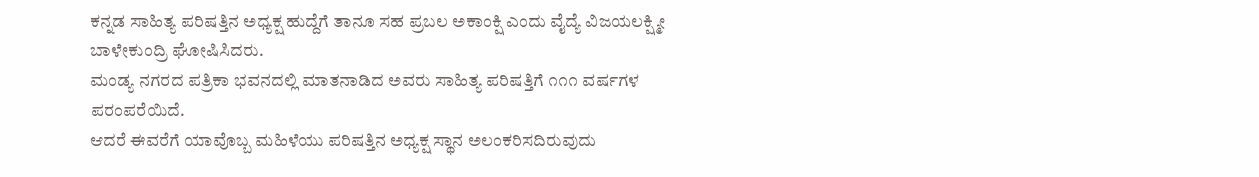ಕನ್ನಡ ಸಾಹಿತ್ಯ ಪರಿಷತ್ತಿನ ಅಧ್ಯಕ್ಷ ಹುದ್ದೆಗೆ ತಾನೂ ಸಹ ಪ್ರಬಲ ಅಕಾಂಕ್ಷಿ ಎಂದು ವೈದ್ಯೆ ವಿಜಯಲಕ್ಷ್ಮೀ ಬಾಳೇಕುಂದ್ರಿ ಘೋಷಿಸಿದರು.
ಮಂಡ್ಯ ನಗರದ ಪತ್ರಿಕಾ ಭವನದಲ್ಲಿ ಮಾತನಾಡಿದ ಅವರು ಸಾಹಿತ್ಯ ಪರಿಷತ್ತಿಗೆ ೧೧೧ ವರ್ಷಗಳ ಪರಂಪರೆಯಿದೆ.
ಆದರೆ ಈವರೆಗೆ ಯಾವೊಬ್ಬ ಮಹಿಳೆಯು ಪರಿಷತ್ತಿನ ಅಧ್ಯಕ್ಷ ಸ್ಥಾನ ಅಲಂಕರಿಸದಿರುವುದು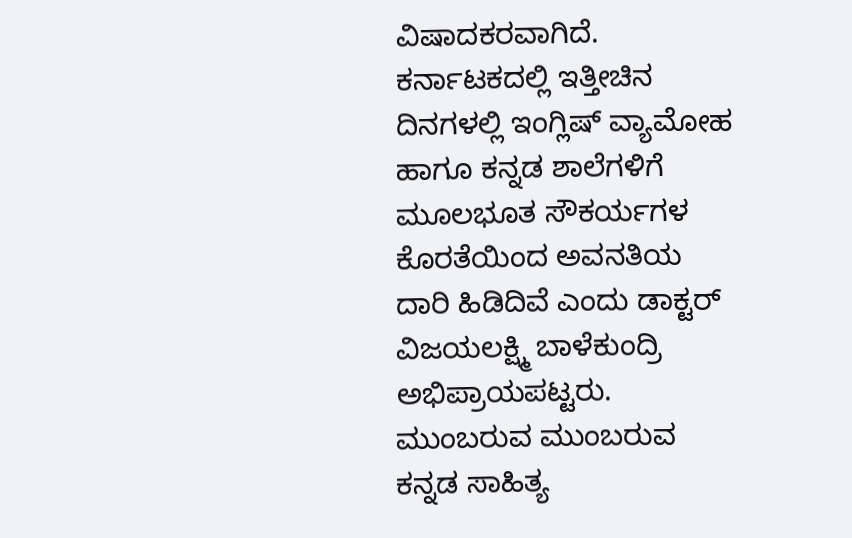ವಿಷಾದಕರವಾಗಿದೆ.
ಕರ್ನಾಟಕದಲ್ಲಿ ಇತ್ತೀಚಿನ ದಿನಗಳಲ್ಲಿ ಇಂಗ್ಲಿಷ್ ವ್ಯಾಮೋಹ ಹಾಗೂ ಕನ್ನಡ ಶಾಲೆಗಳಿಗೆ ಮೂಲಭೂತ ಸೌಕರ್ಯಗಳ ಕೊರತೆಯಿಂದ ಅವನತಿಯ ದಾರಿ ಹಿಡಿದಿವೆ ಎಂದು ಡಾಕ್ಟರ್ ವಿಜಯಲಕ್ಷ್ಮಿ ಬಾಳೆಕುಂದ್ರಿ ಅಭಿಪ್ರಾಯಪಟ್ಟರು.
ಮುಂಬರುವ ಮುಂಬರುವ ಕನ್ನಡ ಸಾಹಿತ್ಯ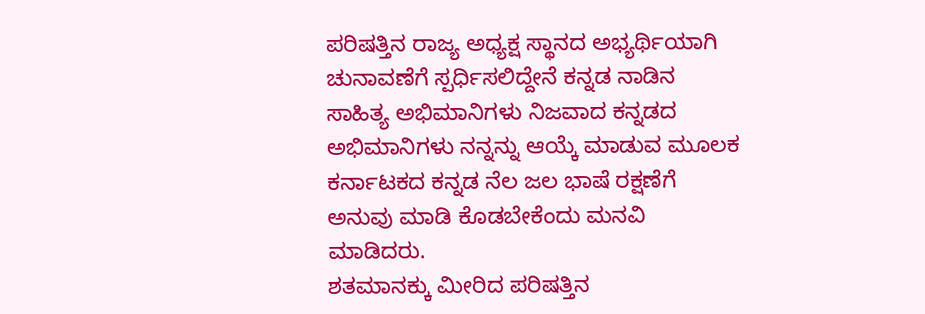ಪರಿಷತ್ತಿನ ರಾಜ್ಯ ಅಧ್ಯಕ್ಷ ಸ್ಥಾನದ ಅಭ್ಯರ್ಥಿಯಾಗಿ ಚುನಾವಣೆಗೆ ಸ್ಪರ್ಧಿಸಲಿದ್ದೇನೆ ಕನ್ನಡ ನಾಡಿನ ಸಾಹಿತ್ಯ ಅಭಿಮಾನಿಗಳು ನಿಜವಾದ ಕನ್ನಡದ ಅಭಿಮಾನಿಗಳು ನನ್ನನ್ನು ಆಯ್ಕೆ ಮಾಡುವ ಮೂಲಕ ಕರ್ನಾಟಕದ ಕನ್ನಡ ನೆಲ ಜಲ ಭಾಷೆ ರಕ್ಷಣೆಗೆ ಅನುವು ಮಾಡಿ ಕೊಡಬೇಕೆಂದು ಮನವಿ ಮಾಡಿದರು.
ಶತಮಾನಕ್ಕು ಮೀರಿದ ಪರಿಷತ್ತಿನ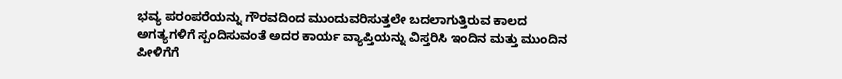ಭವ್ಯ ಪರಂಪರೆಯನ್ನು ಗೌರವದಿಂದ ಮುಂದುವರಿಸುತ್ತಲೇ ಬದಲಾಗುತ್ತಿರುವ ಕಾಲದ ಅಗತ್ಯಗಳಿಗೆ ಸ್ಪಂದಿಸುವಂತೆ ಅದರ ಕಾರ್ಯ ವ್ಯಾಪ್ತಿಯನ್ನು ವಿಸ್ತರಿಸಿ ಇಂದಿನ ಮತ್ತು ಮುಂದಿನ ಪೀಳಿಗೆಗೆ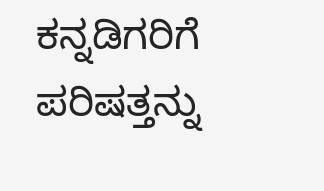ಕನ್ನಡಿಗರಿಗೆ ಪರಿಷತ್ತನ್ನು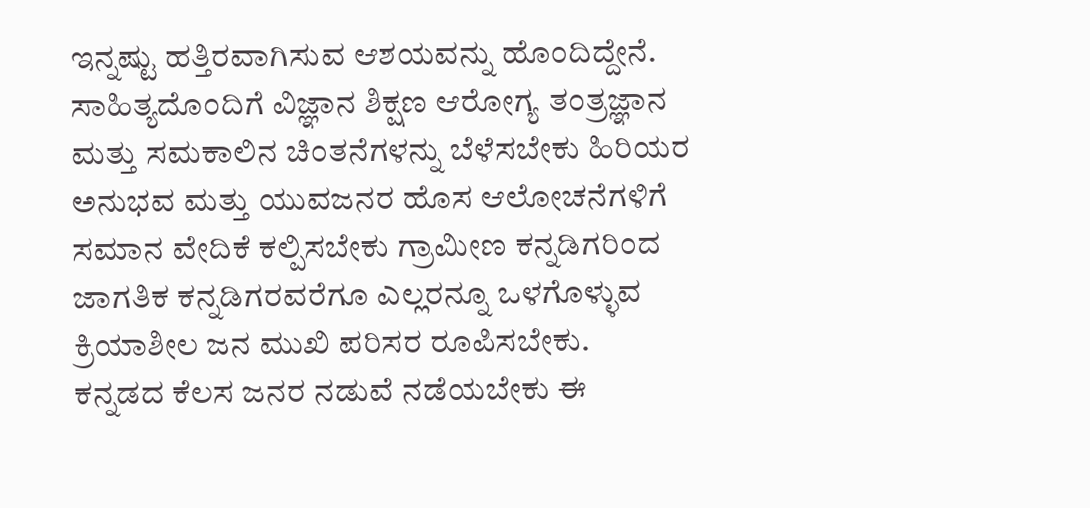ಇನ್ನಷ್ಟು ಹತ್ತಿರವಾಗಿಸುವ ಆಶಯವನ್ನು ಹೊಂದಿದ್ದೇನೆ.
ಸಾಹಿತ್ಯದೊಂದಿಗೆ ವಿಜ್ಞಾನ ಶಿಕ್ಷಣ ಆರೋಗ್ಯ ತಂತ್ರಜ್ಞಾನ ಮತ್ತು ಸಮಕಾಲಿನ ಚಿಂತನೆಗಳನ್ನು ಬೆಳೆಸಬೇಕು ಹಿರಿಯರ ಅನುಭವ ಮತ್ತು ಯುವಜನರ ಹೊಸ ಆಲೋಚನೆಗಳಿಗೆ ಸಮಾನ ವೇದಿಕೆ ಕಲ್ಪಿಸಬೇಕು ಗ್ರಾಮೀಣ ಕನ್ನಡಿಗರಿಂದ ಜಾಗತಿಕ ಕನ್ನಡಿಗರವರೆಗೂ ಎಲ್ಲರನ್ನೂ ಒಳಗೊಳ್ಳುವ ಕ್ರಿಯಾಶೀಲ ಜನ ಮುಖಿ ಪರಿಸರ ರೂಪಿಸಬೇಕು.
ಕನ್ನಡದ ಕೆಲಸ ಜನರ ನಡುವೆ ನಡೆಯಬೇಕು ಈ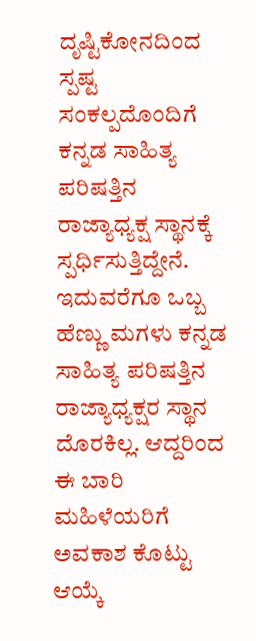ದೃಷ್ಟಿಕೋನದಿಂದ ಸ್ಪಷ್ಟ ಸಂಕಲ್ಪದೊಂದಿಗೆ ಕನ್ನಡ ಸಾಹಿತ್ಯ ಪರಿಷತ್ತಿನ ರಾಜ್ಯಾಧ್ಯಕ್ಷ ಸ್ಥಾನಕ್ಕೆ ಸ್ಪರ್ಧಿಸುತ್ತಿದ್ದೇನೆ. ಇದುವರೆಗೂ ಒಬ್ಬ ಹೆಣ್ಣು ಮಗಳು ಕನ್ನಡ ಸಾಹಿತ್ಯ ಪರಿಷತ್ತಿನ ರಾಜ್ಯಾಧ್ಯಕ್ಷರ ಸ್ಥಾನ ದೊರಕಿಲ್ಲ. ಆದ್ದರಿಂದ ಈ ಬಾರಿ ಮಹಿಳೆಯರಿಗೆ ಅವಕಾಶ ಕೊಟ್ಟು ಆಯ್ಕೆ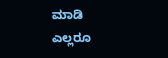ಮಾಡಿ ಎಲ್ಲರೂ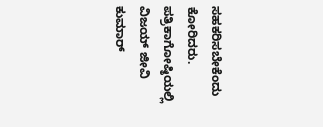ಸಹಕರಿಸಬೇಕೆಂದು ಕೋರಿದರು.
ಪತ್ರಿಕಾಗೋಷ್ಠಿಯಲ್ಲಿ ವಿಜಯ್ ಜೀವಿ ಕುಮಾರ್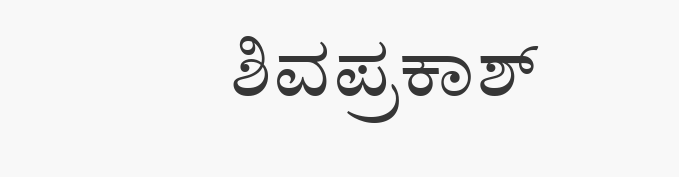ಶಿವಪ್ರಕಾಶ್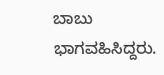ಬಾಬು ಭಾಗವಹಿಸಿದ್ದರು.